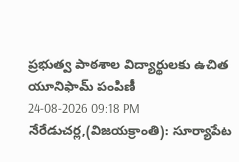ప్రభుత్వ పాఠశాల విద్యార్థులకు ఉచిత యూనిఫామ్ పంపిణీ
24-08-2026 09:18 PM
నేరేడుచర్ల,(విజయక్రాంతి): సూర్యాపేట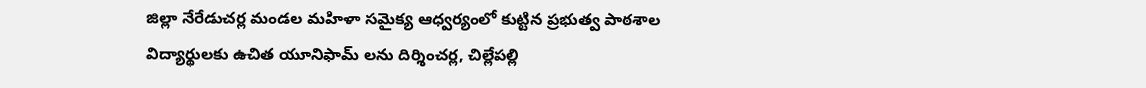జిల్లా నేరేడుచర్ల మండల మహిళా సమైక్య ఆధ్వర్యంలో కుట్టిన ప్రభుత్వ పాఠశాల విద్యార్థులకు ఉచిత యూనిఫామ్ లను దిర్శించర్ల, చిల్లేపల్లి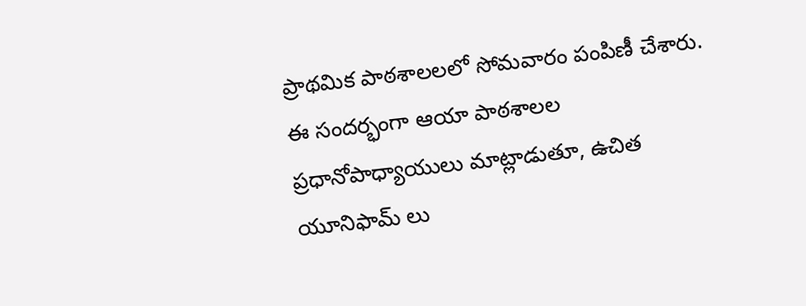ప్రాథమిక పాఠశాలలలో సోమవారం పంపిణీ చేశారు. ఈ సందర్భంగా ఆయా పాఠశాలల ప్రధానోపాధ్యాయులు మాట్లాడుతూ, ఉచిత యూనిఫామ్ లు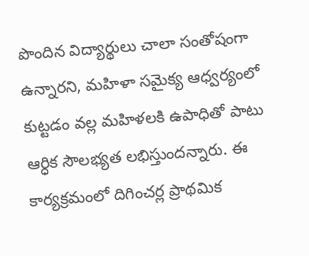పొందిన విద్యార్థులు చాలా సంతోషంగా ఉన్నారని, మహిళా సమైక్య ఆధ్వర్యంలో కుట్టడం వల్ల మహిళలకి ఉపాధితో పాటు ఆర్ధిక సౌలభ్యత లభిస్తుందన్నారు. ఈ కార్యక్రమంలో దిగించర్ల ప్రాథమిక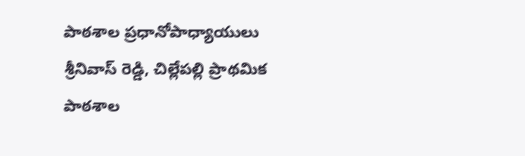పాఠశాల ప్రధానోపాధ్యాయులు శ్రీనివాస్ రెడ్డి, చిల్లేపల్లి ప్రాథమిక పాఠశాల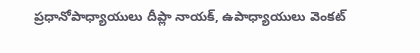ప్రధానోపాధ్యాయులు దీప్లా నాయక్, ఉపాధ్యాయులు వెంకట్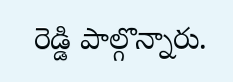రెడ్డి పాల్గొన్నారు.